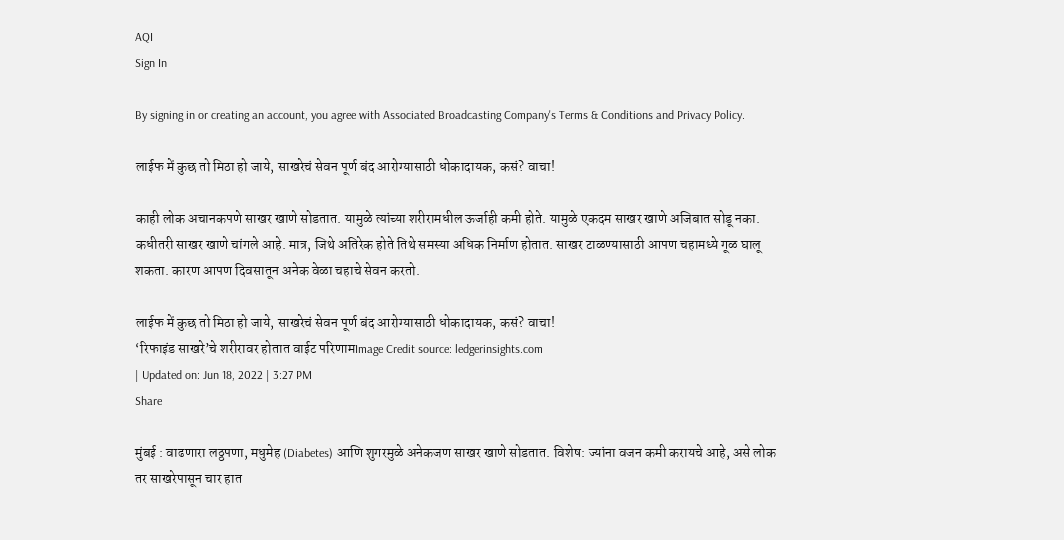AQI
Sign In

By signing in or creating an account, you agree with Associated Broadcasting Company's Terms & Conditions and Privacy Policy.

लाईफ में कुछ तो मिठा हो जाये, साखरेचं सेवन पूर्ण बंद आरोग्यासाठी धोकादायक, कसं? वाचा!

काही लोक अचानकपणे साखर खाणे सोडतात. यामुळे त्यांच्या शरीरामधील ऊर्जाही कमी होते. यामुळे एकदम साखर खाणे अजिबात सोडू नका. कधीतरी साखर खाणे चांगले आहे. मात्र, जिथे अतिरेक होते तिथे समस्या अधिक निर्माण होतात. साखर टाळण्यासाठी आपण चहामध्ये गूळ घालू शकता. कारण आपण दिवसातून अनेक वेळा चहाचे सेवन करतो.

लाईफ में कुछ तो मिठा हो जाये, साखरेचं सेवन पूर्ण बंद आरोग्यासाठी धोकादायक, कसं? वाचा!
‘रिफाइंड साखरे’चे शरीरावर होतात वाईट परिणामImage Credit source: ledgerinsights.com
| Updated on: Jun 18, 2022 | 3:27 PM
Share

मुंबई : वाढणारा लठ्ठपणा, मधुमेह (Diabetes) आणि शुगरमुळे अनेकजण साखर खाणे सोडतात. विशेष: ज्यांना वजन कमी करायचे आहे, असे लोक तर साखरेपासून चार हात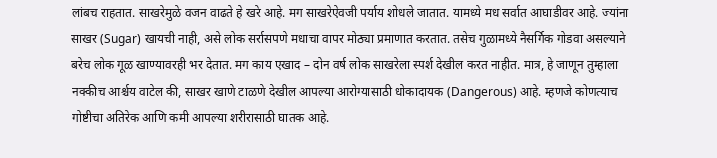लांबच राहतात. साखरेमुळे वजन वाढते हे खरे आहे. मग साखरेऐवजी पर्याय शोधले जातात. यामध्ये मध सर्वात आघाडीवर आहे. ज्यांना साखर (Sugar) खायची नाही, असे लोक सर्रासपणे मधाचा वापर मोठ्या प्रमाणात करतात. तसेच गुळामध्ये नैसर्गिक गोडवा असल्याने बरेच लोक गूळ खाण्यावरही भर देतात. मग काय एखाद – दोन वर्ष लोक साखरेला स्पर्श देखील करत नाहीत. मात्र, हे जाणून तुम्हाला नक्कीच आर्श्चय वाटेल की, साखर खाणे टाळणे देखील आपल्या आरोग्यासाठी धोकादायक (Dangerous) आहे. म्हणजे कोणत्याच गोष्टीचा अतिरेक आणि कमी आपल्या शरीरासाठी घातक आहे.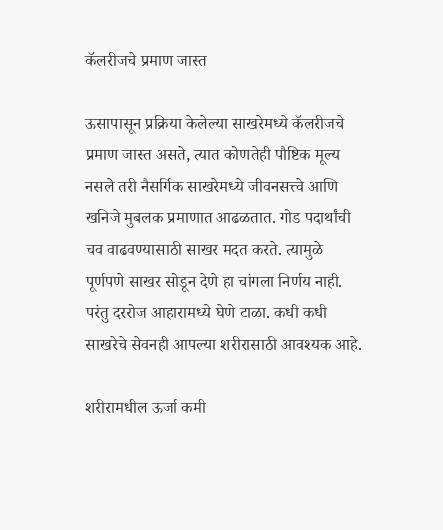कॅलरीजचे प्रमाण जास्त

ऊसापासून प्रक्रिया केलेल्या साखरेमध्ये कॅलरीजचे प्रमाण जास्त असते, त्यात कोणतेही पौष्टिक मूल्य नसले तरी नैसर्गिक साखरेमध्ये जीवनसत्त्वे आणि खनिजे मुबलक प्रमाणात आढळतात. गोड पदार्थांची चव वाढवण्यासाठी साखर मदत करते. त्यामुळे पूर्णपणे साखर सोडून देणे हा चांगला निर्णय नाही. परंतु दररोज आहारामध्ये घेणे टाळा. कधी कधी साखरेचे सेवनही आपल्या शरीरासाठी आवश्यक आहे.

शरीरामधील ऊर्जा कमी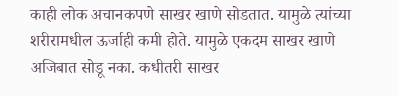काही लोक अचानकपणे साखर खाणे सोडतात. यामुळे त्यांच्या शरीरामधील ऊर्जाही कमी होते. यामुळे एकदम साखर खाणे अजिबात सोडू नका. कधीतरी साखर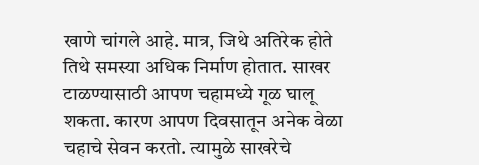खाणे चांगले आहे. मात्र, जिथे अतिरेक होते तिथे समस्या अधिक निर्माण होतात. साखर टाळण्यासाठी आपण चहामध्ये गूळ घालू शकता. कारण आपण दिवसातून अनेक वेळा चहाचे सेवन करतो. त्यामुळे साखरेचे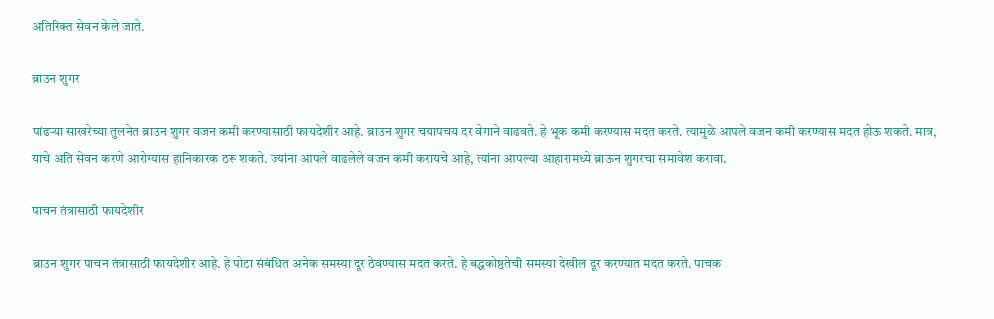अतिरिक्त सेवन केले जाते.

ब्राउन शुगर

पांढर्‍या साखरेच्या तुलनेत ब्राउन शुगर वजन कमी करण्यासाठी फायदेशीर आहे. ब्राउन शुगर चयापचय दर वेगाने वाढवते. हे भूक कमी करण्यास मदत करते. त्यामुळे आपले वजन कमी करण्यास मदत होऊ शकते. मात्र, याचे अति सेवन करणे आरोग्यास हानिकारक ठरू शकते. ज्यांना आपले वाढलेले वजन कमी करायचे आहे, त्यांना आपल्या आहारामध्ये ब्राऊन शुगरचा समावेश करावा.

पाचन तंत्रासाठी फायदेशीर

ब्राउन शुगर पाचन तंत्रासाठी फायदेशीर आहे. हे पोटा संबंधित अनेक समस्या दूर ठेवण्यास मदत करते. हे बद्धकोष्ठतेची समस्या देखील दूर करण्यात मदत करते. पाचक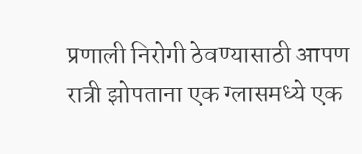प्रणाली निरोगी ठेवण्यासाठी आपण रात्री झोपताना एक ग्लासमध्ये एक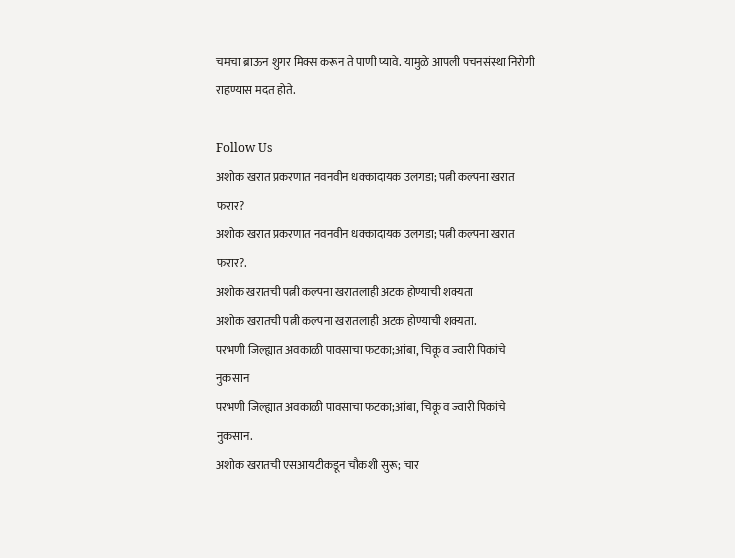चमचा ब्राऊन शुगर मिक्स करून ते पाणी प्यावे. यामुळे आपली पचनसंस्था निरोगी राहण्यास मदत होते.

Follow Us
अशोक खरात प्रकरणात नवनवीन धक्कादायक उलगडा; पत्नी कल्पना खरात फरार?
अशोक खरात प्रकरणात नवनवीन धक्कादायक उलगडा; पत्नी कल्पना खरात फरार?.
अशोक खरातची पत्नी कल्पना खरातलाही अटक होण्याची शक्यता
अशोक खरातची पत्नी कल्पना खरातलाही अटक होण्याची शक्यता.
परभणी जिल्ह्यात अवकाळी पावसाचा फटका;आंबा, चिकू व ज्वारी पिकांचे नुकसान
परभणी जिल्ह्यात अवकाळी पावसाचा फटका;आंबा, चिकू व ज्वारी पिकांचे नुकसान.
अशोक खरातची एसआयटीकडून चौकशी सुरू; चार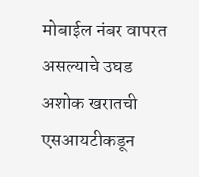मोबाईल नंबर वापरत असल्याचे उघड
अशोक खरातची एसआयटीकडून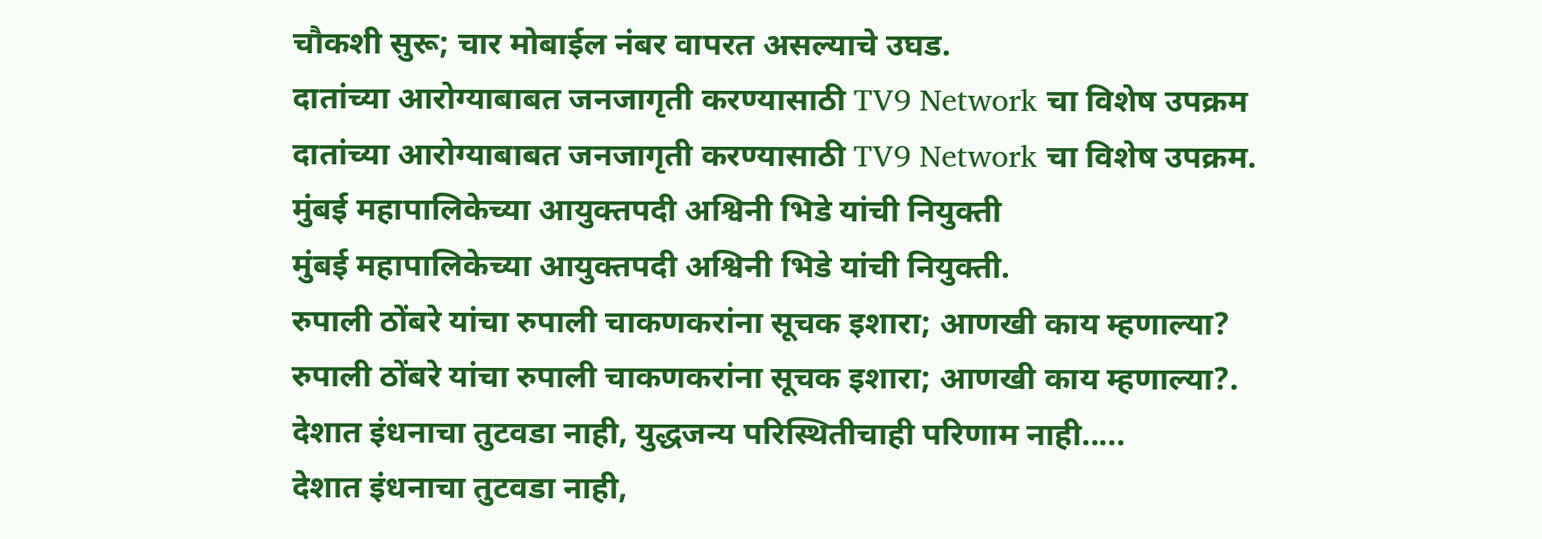चौकशी सुरू; चार मोबाईल नंबर वापरत असल्याचे उघड.
दातांच्या आरोग्याबाबत जनजागृती करण्यासाठी TV9 Network चा विशेष उपक्रम
दातांच्या आरोग्याबाबत जनजागृती करण्यासाठी TV9 Network चा विशेष उपक्रम.
मुंबई महापालिकेच्या आयुक्तपदी अश्विनी भिडे यांची नियुक्ती
मुंबई महापालिकेच्या आयुक्तपदी अश्विनी भिडे यांची नियुक्ती.
रुपाली ठोंबरे यांचा रुपाली चाकणकरांना सूचक इशारा; आणखी काय म्हणाल्या?
रुपाली ठोंबरे यांचा रुपाली चाकणकरांना सूचक इशारा; आणखी काय म्हणाल्या?.
देशात इंधनाचा तुटवडा नाही, युद्धजन्य परिस्थितीचाही परिणाम नाही.....
देशात इंधनाचा तुटवडा नाही,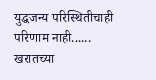युद्धजन्य परिस्थितीचाही परिणाम नाही......
खरातच्या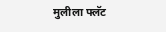मुलीला फ्लॅट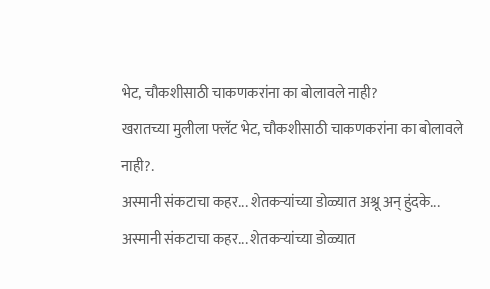भेट, चौकशीसाठी चाकणकरांना का बोलावले नाही?
खरातच्या मुलीला फ्लॅट भेट, चौकशीसाठी चाकणकरांना का बोलावले नाही?.
अस्मानी संकटाचा कहर... शेतकऱ्यांच्या डोळ्यात अश्रू अन् हुंदके...
अस्मानी संकटाचा कहर... शेतकऱ्यांच्या डोळ्यात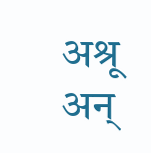अश्रू अन्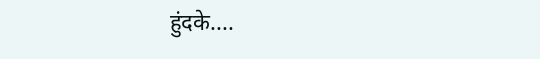हुंदके....